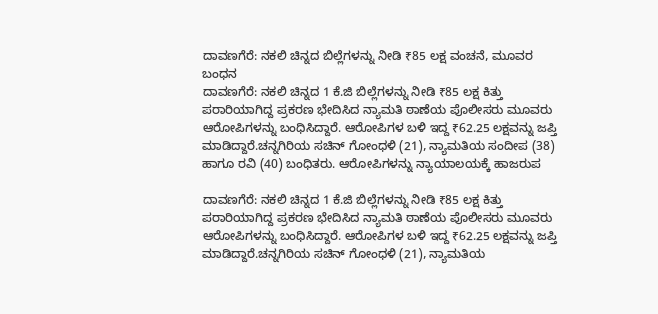ದಾವಣಗೆರೆ: ನಕಲಿ ಚಿನ್ನದ ಬಿಲ್ಲೆಗಳನ್ನು ನೀಡಿ ₹85 ಲಕ್ಷ ವಂಚನೆ, ಮೂವರ ಬಂಧನ
ದಾವಣಗೆರೆ: ನಕಲಿ ಚಿನ್ನದ 1 ಕೆ.ಜಿ ಬಿಲ್ಲೆಗಳನ್ನು ನೀಡಿ ₹85 ಲಕ್ಷ ಕಿತ್ತು ಪರಾರಿಯಾಗಿದ್ದ ಪ್ರಕರಣ ಭೇದಿಸಿದ ನ್ಯಾಮತಿ ಠಾಣೆಯ ಪೊಲೀಸರು ಮೂವರು ಆರೋಪಿಗಳನ್ನು ಬಂಧಿಸಿದ್ದಾರೆ. ಆರೋಪಿಗಳ ಬಳಿ ಇದ್ದ ₹62.25 ಲಕ್ಷವನ್ನು ಜಪ್ತಿ ಮಾಡಿದ್ದಾರೆ.ಚನ್ನಗಿರಿಯ ಸಚಿನ್ ಗೋಂಧಳಿ (21), ನ್ಯಾಮತಿಯ ಸಂದೀಪ (38) ಹಾಗೂ ರವಿ (40) ಬಂಧಿತರು. ಆರೋಪಿಗಳನ್ನು ನ್ಯಾಯಾಲಯಕ್ಕೆ ಹಾಜರುಪ

ದಾವಣಗೆರೆ: ನಕಲಿ ಚಿನ್ನದ 1 ಕೆ.ಜಿ ಬಿಲ್ಲೆಗಳನ್ನು ನೀಡಿ ₹85 ಲಕ್ಷ ಕಿತ್ತು ಪರಾರಿಯಾಗಿದ್ದ ಪ್ರಕರಣ ಭೇದಿಸಿದ ನ್ಯಾಮತಿ ಠಾಣೆಯ ಪೊಲೀಸರು ಮೂವರು ಆರೋಪಿಗಳನ್ನು ಬಂಧಿಸಿದ್ದಾರೆ. ಆರೋಪಿಗಳ ಬಳಿ ಇದ್ದ ₹62.25 ಲಕ್ಷವನ್ನು ಜಪ್ತಿ ಮಾಡಿದ್ದಾರೆ.ಚನ್ನಗಿರಿಯ ಸಚಿನ್ ಗೋಂಧಳಿ (21), ನ್ಯಾಮತಿಯ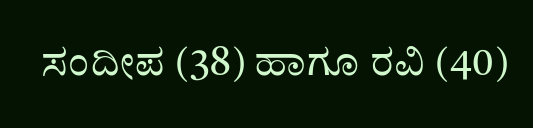ಸಂದೀಪ (38) ಹಾಗೂ ರವಿ (40)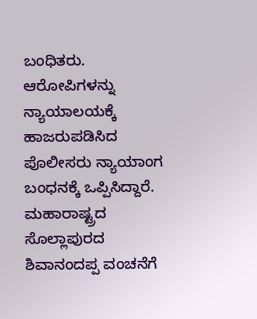ಬಂಧಿತರು. ಆರೋಪಿಗಳನ್ನು ನ್ಯಾಯಾಲಯಕ್ಕೆ ಹಾಜರುಪಡಿಸಿದ ಪೊಲೀಸರು ನ್ಯಾಯಾಂಗ ಬಂಧನಕ್ಕೆ ಒಪ್ಪಿಸಿದ್ದಾರೆ. ಮಹಾರಾಷ್ಟ್ರದ ಸೊಲ್ಲಾಪುರದ ಶಿವಾನಂದಪ್ಪ ವಂಚನೆಗೆ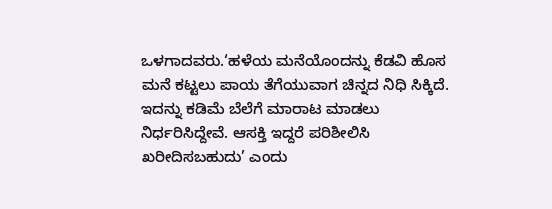ಒಳಗಾದವರು.‘ಹಳೆಯ ಮನೆಯೊಂದನ್ನು ಕೆಡವಿ ಹೊಸ ಮನೆ ಕಟ್ಟಲು ಪಾಯ ತೆಗೆಯುವಾಗ ಚಿನ್ನದ ನಿಧಿ ಸಿಕ್ಕಿದೆ. ಇದನ್ನು ಕಡಿಮೆ ಬೆಲೆಗೆ ಮಾರಾಟ ಮಾಡಲು ನಿರ್ಧರಿಸಿದ್ದೇವೆ. ಆಸಕ್ತಿ ಇದ್ದರೆ ಪರಿಶೀಲಿಸಿ ಖರೀದಿಸಬಹುದು’ ಎಂದು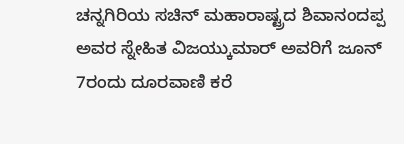ಚನ್ನಗಿರಿಯ ಸಚಿನ್ ಮಹಾರಾಷ್ಟ್ರದ ಶಿವಾನಂದಪ್ಪ ಅವರ ಸ್ನೇಹಿತ ವಿಜಯ್ಕುಮಾರ್ ಅವರಿಗೆ ಜೂನ್ 7ರಂದು ದೂರವಾಣಿ ಕರೆ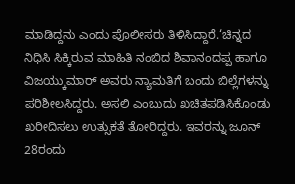ಮಾಡಿದ್ದನು ಎಂದು ಪೊಲೀಸರು ತಿಳಿಸಿದ್ದಾರೆ.‘ಚಿನ್ನದ ನಿಧಿಸಿ ಸಿಕ್ಕಿರುವ ಮಾಹಿತಿ ನಂಬಿದ ಶಿವಾನಂದಪ್ಪ ಹಾಗೂ ವಿಜಯ್ಕುಮಾರ್ ಅವರು ನ್ಯಾಮತಿಗೆ ಬಂದು ಬಿಲ್ಲೆಗಳನ್ನು ಪರಿಶೀಲಸಿದ್ದರು. ಅಸಲಿ ಎಂಬುದು ಖಚಿತಪಡಿಸಿಕೊಂಡು ಖರೀದಿಸಲು ಉತ್ಸುಕತೆ ತೋರಿದ್ದರು. ಇವರನ್ನು ಜೂನ್ 28ರಂದು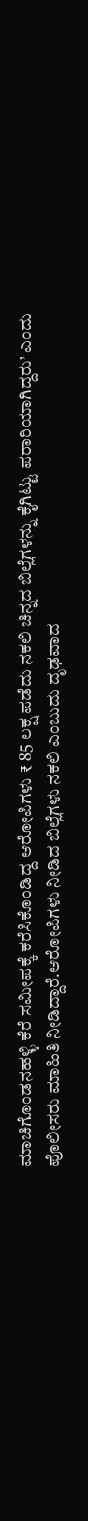ಮಾಚಿಗೊಂಡನಹಳ್ಳಿ ಕೆರೆ ಸಮೀಪಕ್ಕೆ ಕರೆಸಿಕೊಂಡಿದ್ದ ಆರೋಪಿಗಳು ₹ 85 ಲಕ್ಷ ಪಡೆದು ನಕಲಿ ಚಿನ್ನದ ಬಿಲ್ಲೆಗಳನ್ನು ಕೈಗಿಟ್ಟು ಪರಾರಿಯಾಗಿದ್ದರು’ ಎಂದು ಪೊಲೀಸರು ಮಾಹಿತಿ ನೀಡಿದ್ದಾರೆ.ಆರೋಪಿಗಳು ನೀಡಿದ ಬಿಲ್ಲೆಗಳು ನಕಲಿ ಎಂಬುದು ದೃಢವಾದ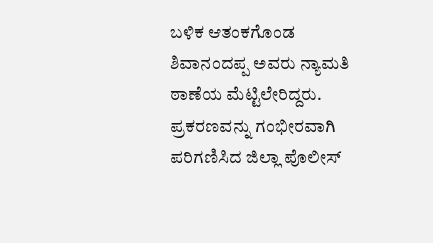ಬಳಿಕ ಆತಂಕಗೊಂಡ ಶಿವಾನಂದಪ್ಪ ಅವರು ನ್ಯಾಮತಿ ಠಾಣೆಯ ಮೆಟ್ಟಿಲೇರಿದ್ದರು. ಪ್ರಕರಣವನ್ನು ಗಂಭೀರವಾಗಿ ಪರಿಗಣಿಸಿದ ಜಿಲ್ಲಾ ಪೊಲೀಸ್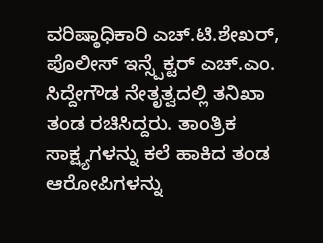ವರಿಷ್ಠಾಧಿಕಾರಿ ಎಚ್.ಟಿ.ಶೇಖರ್, ಪೊಲೀಸ್ ಇನ್ಸ್ಪೆಕ್ಟರ್ ಎಚ್.ಎಂ. ಸಿದ್ದೇಗೌಡ ನೇತೃತ್ವದಲ್ಲಿ ತನಿಖಾ ತಂಡ ರಚಿಸಿದ್ದರು. ತಾಂತ್ರಿಕ ಸಾಕ್ಷ್ಯಗಳನ್ನು ಕಲೆ ಹಾಕಿದ ತಂಡ ಆರೋಪಿಗಳನ್ನು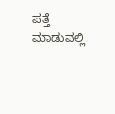ಪತ್ತೆ ಮಾಡುವಲ್ಲಿ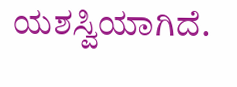ಯಶಸ್ವಿಯಾಗಿದೆ.